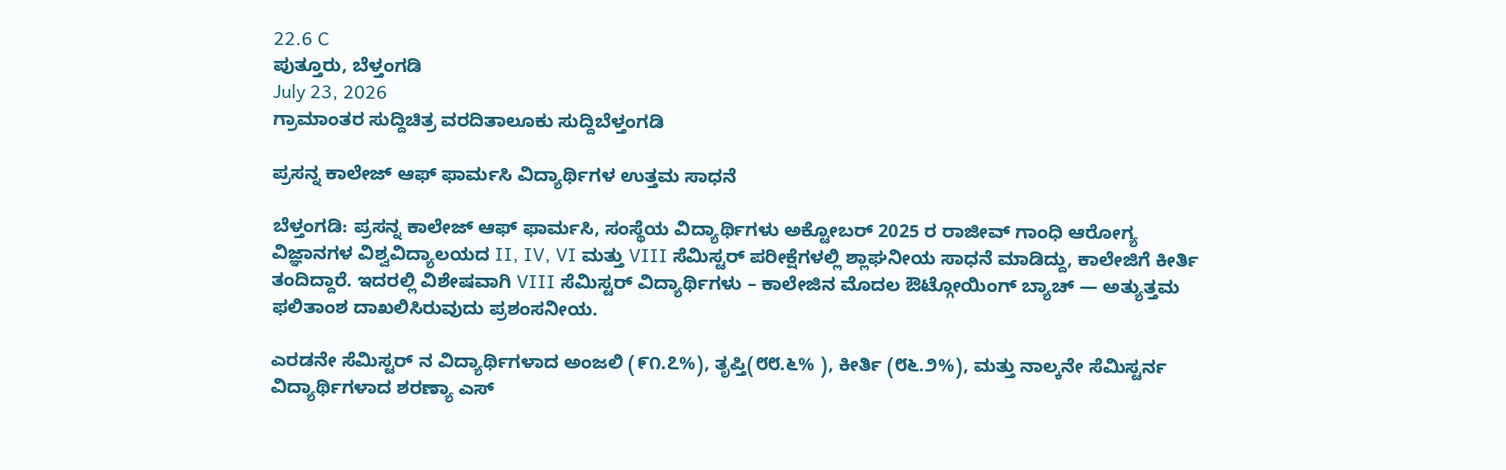22.6 C
ಪುತ್ತೂರು, ಬೆಳ್ತಂಗಡಿ
July 23, 2026
ಗ್ರಾಮಾಂತರ ಸುದ್ದಿಚಿತ್ರ ವರದಿತಾಲೂಕು ಸುದ್ದಿಬೆಳ್ತಂಗಡಿ

ಪ್ರಸನ್ನ ಕಾಲೇಜ್ ಆಫ್ ಫಾರ್ಮಸಿ ವಿದ್ಯಾರ್ಥಿಗಳ ಉತ್ತಮ ಸಾಧನೆ

ಬೆಳ್ತಂಗಡಿ: ಪ್ರಸನ್ನ ಕಾಲೇಜ್ ಆಫ್ ಫಾರ್ಮಸಿ, ಸಂಸ್ಥೆಯ ವಿದ್ಯಾರ್ಥಿಗಳು ಅಕ್ಟೋಬರ್ 2025 ರ ರಾಜೀವ್ ಗಾಂಧಿ ಆರೋಗ್ಯ ವಿಜ್ಞಾನಗಳ ವಿಶ್ವವಿದ್ಯಾಲಯದ II, IV, VI ಮತ್ತು VIII ಸೆಮಿಸ್ಟರ್ ಪರೀಕ್ಷೆಗಳಲ್ಲಿ ಶ್ಲಾಘನೀಯ ಸಾಧನೆ ಮಾಡಿದ್ದು, ಕಾಲೇಜಿಗೆ ಕೀರ್ತಿ ತಂದಿದ್ದಾರೆ. ಇದರಲ್ಲಿ ವಿಶೇಷವಾಗಿ VIII ಸೆಮಿಸ್ಟರ್ ವಿದ್ಯಾರ್ಥಿಗಳು – ಕಾಲೇಜಿನ ಮೊದಲ ಔಟ್ಗೋಯಿಂಗ್ ಬ್ಯಾಚ್ — ಅತ್ಯುತ್ತಮ ಫಲಿತಾಂಶ ದಾಖಲಿಸಿರುವುದು ಪ್ರಶಂಸನೀಯ.

ಎರಡನೇ ಸೆಮಿಸ್ಟರ್ ನ ವಿದ್ಯಾರ್ಥಿಗಳಾದ ಅಂಜಲಿ (೯೧.೭%), ತೃಪ್ತಿ(೮೮.೬% ), ಕೀರ್ತಿ (೮೬.೨%), ಮತ್ತು ನಾಲ್ಕನೇ ಸೆಮಿಸ್ಟರ್ನ ವಿದ್ಯಾರ್ಥಿಗಳಾದ ಶರಣ್ಯಾ ಎಸ್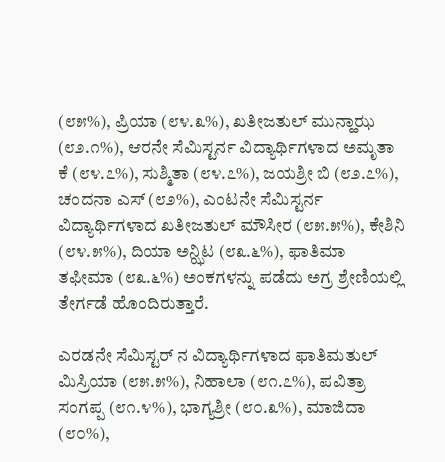(೮೫%), ಪ್ರಿಯಾ (೮೪.೩%), ಖತೀಜತುಲ್ ಮುನ್ಹಾಝ (೮೨.೧%), ಆರನೇ ಸೆಮಿಸ್ಟರ್ನ ವಿದ್ಯಾರ್ಥಿಗಳಾದ ಅಮೃತಾ ಕೆ (೮೪.೭%), ಸುಶ್ಮಿತಾ (೮೪.೭%), ಜಯಶ್ರೀ ಬಿ (೮೨.೭%), ಚಂದನಾ ಎಸ್ (೮೨%), ಎಂಟನೇ ಸೆಮಿಸ್ಟರ್ನ ವಿದ್ಯಾರ್ಥಿಗಳಾದ ಖತೀಜತುಲ್ ಮೌಸೀರ (೮೫.೫%), ಕೇಶಿನಿ (೮೪.೫%), ದಿಯಾ ಅನ್ಝಿಟ (೮೩.೬%), ಫಾತಿಮಾ ತಫೀಮಾ (೮೩.೬%) ಅಂಕಗಳನ್ನು ಪಡೆದು ಅಗ್ರ ಶ್ರೇಣಿಯಲ್ಲಿ ತೇರ್ಗಡೆ ಹೊಂದಿರುತ್ತಾರೆ.

ಎರಡನೇ ಸೆಮಿಸ್ಟರ್ ನ ವಿದ್ಯಾರ್ಥಿಗಳಾದ ಫಾತಿಮತುಲ್ ಮಿಸ್ರಿಯಾ (೮೫.೫%), ನಿಹಾಲಾ (೮೧.೭%), ಪವಿತ್ರಾ ಸಂಗಪ್ಪ (೮೧.೪%), ಭಾಗ್ಯಶ್ರೀ (೮೦.೩%), ಮಾಜಿದಾ (೮೦%),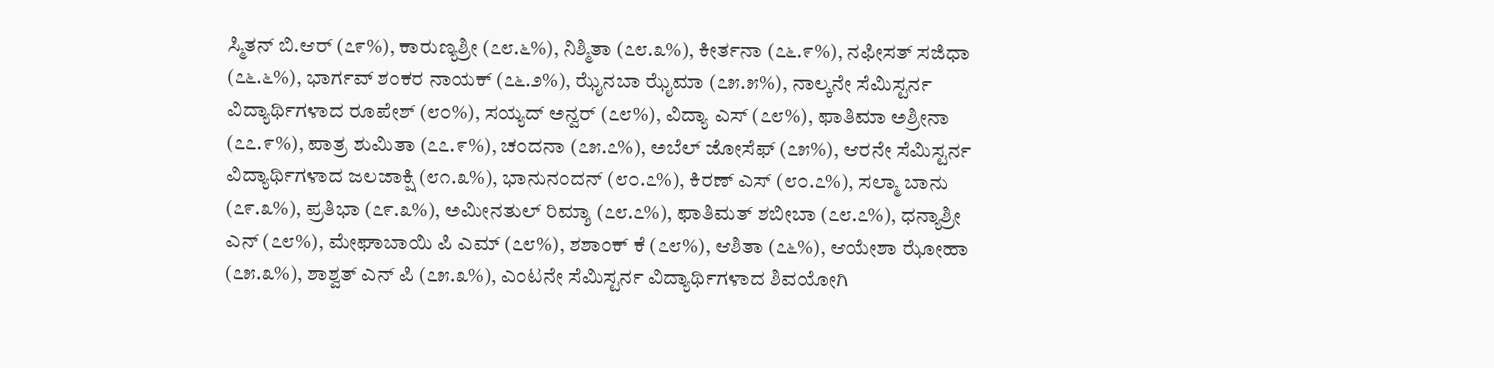ಸ್ಮಿತನ್ ಬಿ.ಆರ್ (೭೯%), ಕಾರುಣ್ಯಶ್ರೀ (೭೮.೬%), ನಿಶ್ಮಿತಾ (೭೮.೩%), ಕೀರ್ತನಾ (೭೬.೯%), ನಫೀಸತ್ ಸಜಿಧಾ (೭೬.೬%), ಭಾರ್ಗವ್ ಶಂಕರ ನಾಯಕ್ (೭೬.೨%), ಝೈನಬಾ ಝೈಮಾ (೭೫.೫%), ನಾಲ್ಕನೇ ಸೆಮಿಸ್ಟರ್ನ ವಿದ್ಯಾರ್ಥಿಗಳಾದ ರೂಪೇಶ್ (೮೦%), ಸಯ್ಯದ್ ಅನ್ವರ್ (೭೮%), ವಿದ್ಯಾ ಎಸ್ (೭೮%), ಫಾತಿಮಾ ಅಶ್ರೀನಾ (೭೭.೯%), ಪಾತ್ರ ಶುಮಿತಾ (೭೭.೯%), ಚಂದನಾ (೭೫.೭%), ಅಬೆಲ್ ಜೋಸೆಫ್ (೭೫%), ಆರನೇ ಸೆಮಿಸ್ಟರ್ನ ವಿದ್ಯಾರ್ಥಿಗಳಾದ ಜಲಜಾಕ್ಷಿ (೮೧.೩%), ಭಾನುನಂದನ್ (೮೦.೭%), ಕಿರಣ್ ಎಸ್ (೮೦.೭%), ಸಲ್ಮಾ ಬಾನು (೭೯.೩%), ಪ್ರತಿಭಾ (೭೯.೩%), ಅಮೀನತುಲ್ ರಿಮ್ಶಾ (೭೮.೭%), ಫಾತಿಮತ್ ಶಬೀಬಾ (೭೮.೭%), ಧನ್ಯಾಶ್ರೀ ಎನ್ (೭೮%), ಮೇಘಾಬಾಯಿ ಪಿ ಎಮ್ (೭೮%), ಶಶಾಂಕ್ ಕೆ (೭೮%), ಆಶಿತಾ (೭೬%), ಆಯೇಶಾ ಝೋಹಾ (೭೫.೩%), ಶಾಶ್ವತ್ ಎನ್ ಪಿ (೭೫.೩%), ಎಂಟನೇ ಸೆಮಿಸ್ಟರ್ನ ವಿದ್ಯಾರ್ಥಿಗಳಾದ ಶಿವಯೋಗಿ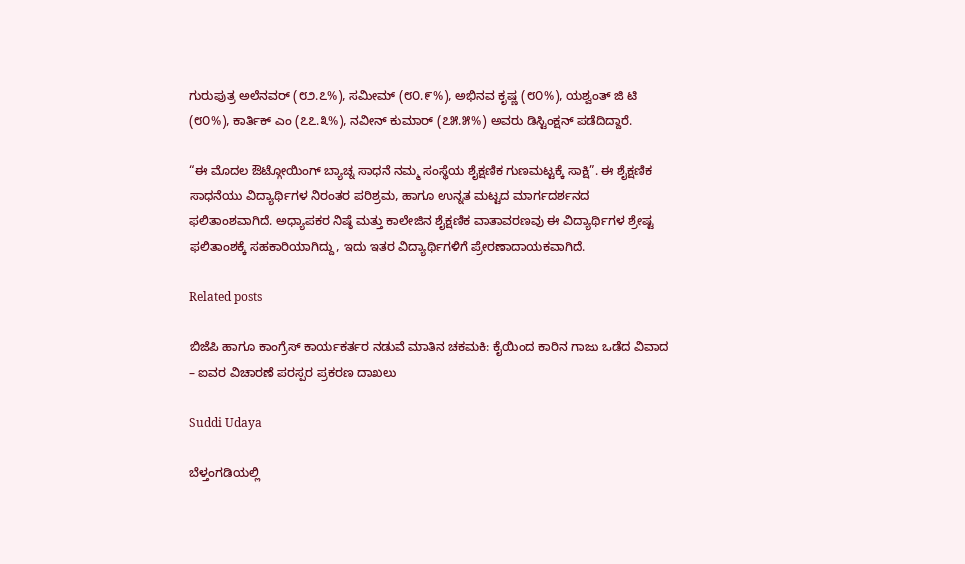ಗುರುಪುತ್ರ ಅಲೆನವರ್ (೮೨.೭%), ಸಮೀಮ್ (೮೦.೯%), ಅಭಿನವ ಕೃಷ್ಣ (೮೦%), ಯಶ್ವಂತ್ ಜಿ ಟಿ (೮೦%), ಕಾರ್ತಿಕ್ ಎಂ (೭೭.೩%), ನವೀನ್ ಕುಮಾರ್ (೭೫.೫%) ಅವರು ಡಿಸ್ಟಿಂಕ್ಷನ್ ಪಡೆದಿದ್ದಾರೆ.

“ಈ ಮೊದಲ ಔಟ್ಗೋಯಿಂಗ್ ಬ್ಯಾಚ್ನ ಸಾಧನೆ ನಮ್ಮ ಸಂಸ್ಥೆಯ ಶೈಕ್ಷಣಿಕ ಗುಣಮಟ್ಟಕ್ಕೆ ಸಾಕ್ಷಿ”. ಈ ಶೈಕ್ಷಣಿಕ ಸಾಧನೆಯು ವಿದ್ಯಾರ್ಥಿಗಳ ನಿರಂತರ ಪರಿಶ್ರಮ, ಹಾಗೂ ಉನ್ನತ ಮಟ್ಟದ ಮಾರ್ಗದರ್ಶನದ ಫಲಿತಾಂಶವಾಗಿದೆ. ಅಧ್ಯಾಪಕರ ನಿಷ್ಠೆ ಮತ್ತು ಕಾಲೇಜಿನ ಶೈಕ್ಷಣಿಕ ವಾತಾವರಣವು ಈ ವಿದ್ಯಾರ್ಥಿಗಳ ಶ್ರೇಷ್ಟ ಫಲಿತಾಂಶಕ್ಕೆ ಸಹಕಾರಿಯಾಗಿದ್ದು, ಇದು ಇತರ ವಿದ್ಯಾರ್ಥಿಗಳಿಗೆ ಪ್ರೇರಣಾದಾಯಕವಾಗಿದೆ.

Related posts

ಬಿಜೆಪಿ ಹಾಗೂ ಕಾಂಗ್ರೆಸ್ ಕಾರ್ಯಕರ್ತರ ನಡುವೆ ಮಾತಿನ ಚಕಮಕಿ: ಕೈಯಿಂದ ಕಾರಿನ ಗಾಜು ಒಡೆದ ವಿವಾದ – ಐವರ‌ ವಿಚಾರಣೆ ಪರಸ್ಪರ ಪ್ರಕರಣ ದಾಖಲು

Suddi Udaya

ಬೆಳ್ತಂಗಡಿಯಲ್ಲಿ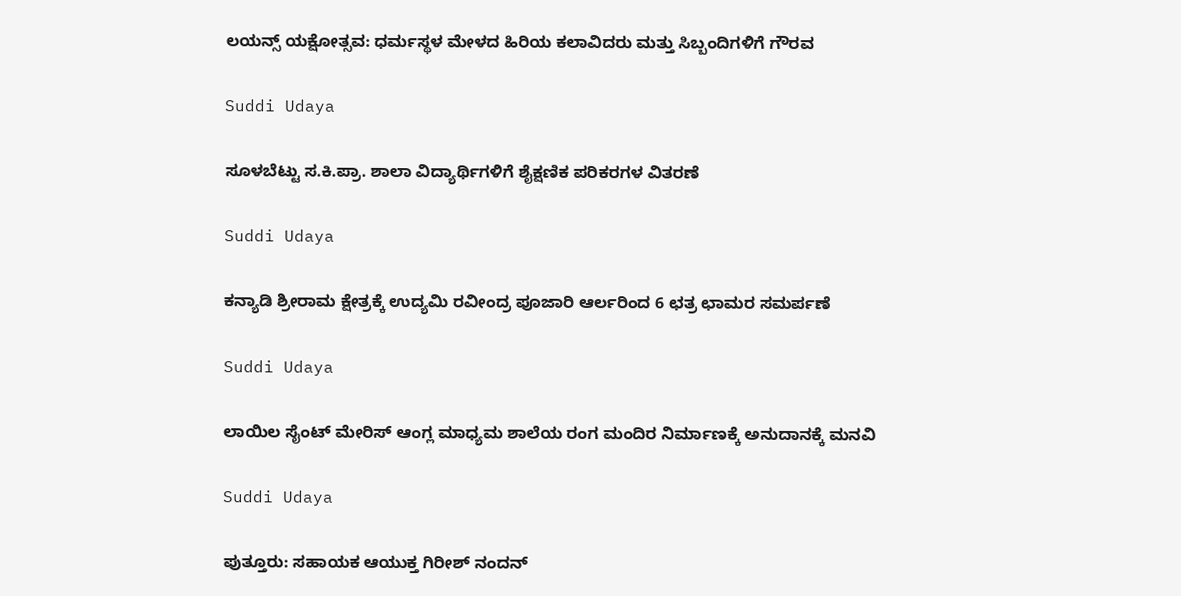ಲಯನ್ಸ್ ಯಕ್ಷೋತ್ಸವ: ಧರ್ಮಸ್ಥಳ ಮೇಳದ ಹಿರಿಯ ಕಲಾವಿದರು ಮತ್ತು ಸಿಬ್ಬಂದಿಗಳಿಗೆ ಗೌರವ

Suddi Udaya

ಸೂಳಬೆಟ್ಟು ಸ.ಕಿ.ಪ್ರಾ. ಶಾಲಾ ವಿದ್ಯಾರ್ಥಿಗಳಿಗೆ ಶೈಕ್ಷಣಿಕ ಪರಿಕರಗಳ ವಿತರಣೆ

Suddi Udaya

ಕನ್ಯಾಡಿ ಶ್ರೀರಾಮ ಕ್ಷೇತ್ರಕ್ಕೆ ಉದ್ಯಮಿ ರವೀಂದ್ರ ಪೂಜಾರಿ ಆರ್ಲರಿಂದ 6 ಛತ್ರ ಛಾಮರ ಸಮರ್ಪಣೆ

Suddi Udaya

ಲಾಯಿಲ ಸೈಂಟ್ ಮೇರಿಸ್ ಆಂಗ್ಲ ಮಾಧ್ಯಮ ಶಾಲೆಯ ರಂಗ ಮಂದಿರ ನಿರ್ಮಾಣಕ್ಕೆ ಅನುದಾನಕ್ಕೆ ಮನವಿ

Suddi Udaya

ಪುತ್ತೂರು: ಸಹಾಯಕ ಆಯುಕ್ತ ಗಿರೀಶ್ ನಂದನ್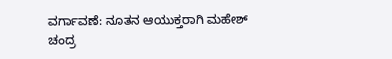ವರ್ಗಾವಣೆ: ನೂತನ ಆಯುಕ್ತರಾಗಿ ಮಹೇಶ್ ಚಂದ್ರ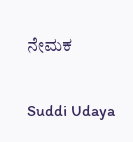ನೇಮಕ

Suddi Udaya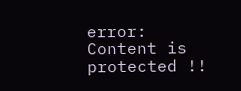error: Content is protected !!